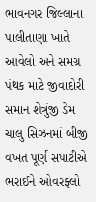ભાવનગર જિલ્લાના પાલીતાણા ખાતે આવેલો અને સમગ્ર પંથક માટે જીવાદોરી સમાન શેત્રુંજી ડેમ ચાલુ સિઝનમાં બીજી વખત પૂર્ણ સપાટીએ ભરાઈને ઓવરફ્લો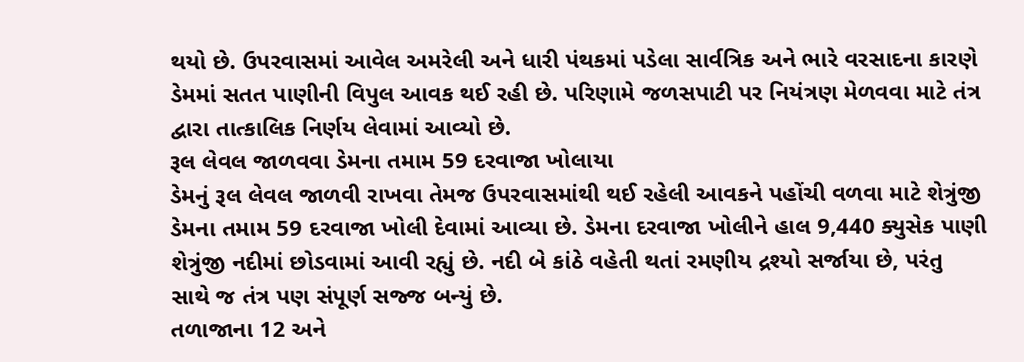થયો છે. ઉપરવાસમાં આવેલ અમરેલી અને ધારી પંથકમાં પડેલા સાર્વત્રિક અને ભારે વરસાદના કારણે ડેમમાં સતત પાણીની વિપુલ આવક થઈ રહી છે. પરિણામે જળસપાટી પર નિયંત્રણ મેળવવા માટે તંત્ર દ્વારા તાત્કાલિક નિર્ણય લેવામાં આવ્યો છે.
રૂલ લેવલ જાળવવા ડેમના તમામ 59 દરવાજા ખોલાયા
ડેમનું રૂલ લેવલ જાળવી રાખવા તેમજ ઉપરવાસમાંથી થઈ રહેલી આવકને પહોંચી વળવા માટે શેત્રુંજી ડેમના તમામ 59 દરવાજા ખોલી દેવામાં આવ્યા છે. ડેમના દરવાજા ખોલીને હાલ 9,440 ક્યુસેક પાણી શેત્રુંજી નદીમાં છોડવામાં આવી રહ્યું છે. નદી બે કાંઠે વહેતી થતાં રમણીય દ્રશ્યો સર્જાયા છે, પરંતુ સાથે જ તંત્ર પણ સંપૂર્ણ સજ્જ બન્યું છે.
તળાજાના 12 અને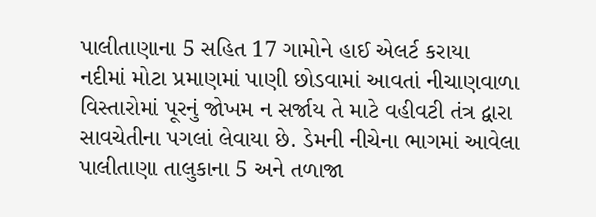પાલીતાણાના 5 સહિત 17 ગામોને હાઈ એલર્ટ કરાયા
નદીમાં મોટા પ્રમાણમાં પાણી છોડવામાં આવતાં નીચાણવાળા વિસ્તારોમાં પૂરનું જોખમ ન સર્જાય તે માટે વહીવટી તંત્ર દ્વારા સાવચેતીના પગલાં લેવાયા છે. ડેમની નીચેના ભાગમાં આવેલા પાલીતાણા તાલુકાના 5 અને તળાજા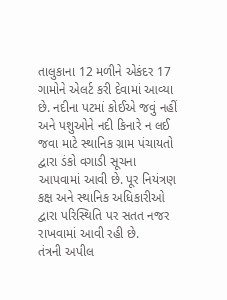તાલુકાના 12 મળીને એકંદર 17 ગામોને એલર્ટ કરી દેવામાં આવ્યા છે. નદીના પટમાં કોઈએ જવું નહીં અને પશુઓને નદી કિનારે ન લઈ જવા માટે સ્થાનિક ગ્રામ પંચાયતો દ્વારા ડંકો વગાડી સૂચના આપવામાં આવી છે. પૂર નિયંત્રણ કક્ષ અને સ્થાનિક અધિકારીઓ દ્વારા પરિસ્થિતિ પર સતત નજર રાખવામાં આવી રહી છે.
તંત્રની અપીલ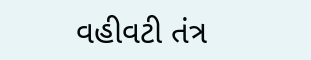વહીવટી તંત્ર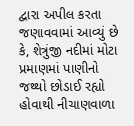દ્વારા અપીલ કરતા જણાવવામાં આવ્યું છે કે, શેત્રુંજી નદીમાં મોટા પ્રમાણમાં પાણીનો જથ્થો છોડાઈ રહ્યો હોવાથી નીચાણવાળા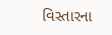વિસ્તારના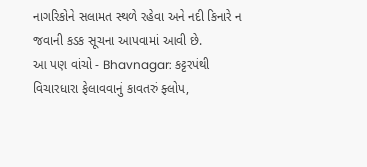નાગરિકોને સલામત સ્થળે રહેવા અને નદી કિનારે ન જવાની કડક સૂચના આપવામાં આવી છે.
આ પણ વાંચો - Bhavnagar: કટ્ટરપંથી વિચારધારા ફેલાવવાનું કાવતરું ફ્લોપ,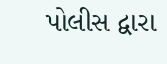પોલીસ દ્વારા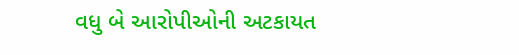વધુ બે આરોપીઓની અટકાયત